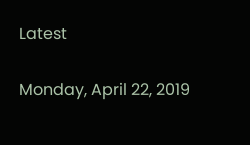Latest

Monday, April 22, 2019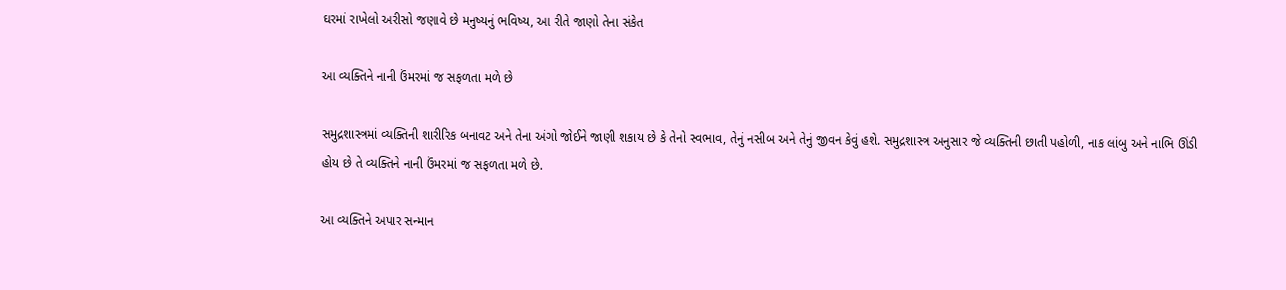ઘરમાં રાખેલો અરીસો જણાવે છે મનુષ્યનું ભવિષ્ય, આ રીતે જાણો તેના સંકેત

આ વ્યક્તિને નાની ઉંમરમાં જ સફળતા મળે છે

સમુદ્રશાસ્ત્રમાં વ્યક્તિની શારીરિક બનાવટ અને તેના અંગો જોઈને જાણી શકાય છે કે તેનો સ્વભાવ, તેનું નસીબ અને તેનું જીવન કેવું હશે. સમુદ્રશાસ્ત્ર અનુસાર જે વ્યક્તિની છાતી પહોળી, નાક લાંબુ અને નાભિ ઊંડી હોય છે તે વ્યક્તિને નાની ઉંમરમાં જ સફળતા મળે છે.

આ વ્યક્તિને અપાર સન્માન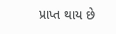પ્રાપ્ત થાય છે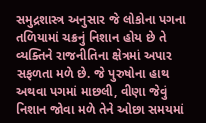સમુદ્રશાસ્ત્ર અનુસાર જે લોકોના પગના તળિયામાં ચક્રનું નિશાન હોય છે તે વ્યક્તિને રાજનીતિના ક્ષેત્રમાં અપાર સફળતા મળે છે. જે પુરુષોના હાથ અથવા પગમાં માછલી, વીણા જેવું નિશાન જોવા મળે તેને ઓછા સમયમાં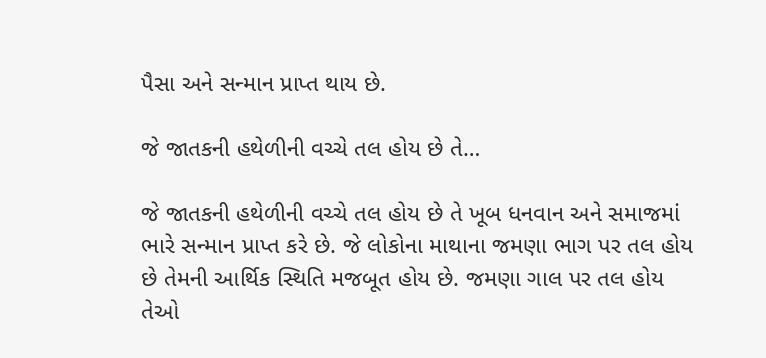પૈસા અને સન્માન પ્રાપ્ત થાય છે.

જે જાતકની હથેળીની વચ્ચે તલ હોય છે તે…

જે જાતકની હથેળીની વચ્ચે તલ હોય છે તે ખૂબ ધનવાન અને સમાજમાં ભારે સન્માન પ્રાપ્ત કરે છે. જે લોકોના માથાના જમણા ભાગ પર તલ હોય છે તેમની આર્થિક સ્થિતિ મજબૂત હોય છે. જમણા ગાલ પર તલ હોય તેઓ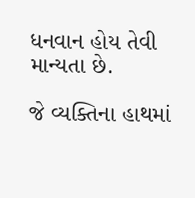ધનવાન હોય તેવી માન્યતા છે.

જે વ્યક્તિના હાથમાં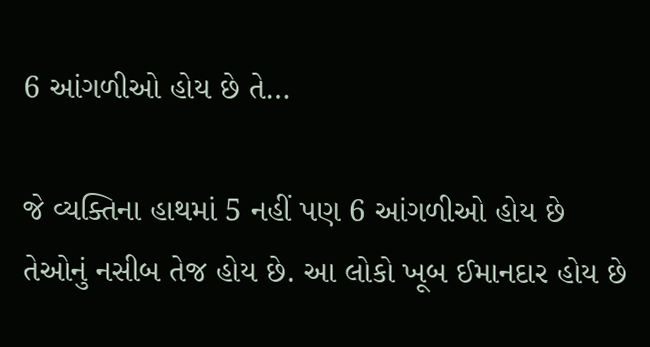6 આંગળીઓ હોય છે તે…

જે વ્યક્તિના હાથમાં 5 નહીં પણ 6 આંગળીઓ હોય છે તેઓનું નસીબ તેજ હોય છે. આ લોકો ખૂબ ઈમાનદાર હોય છે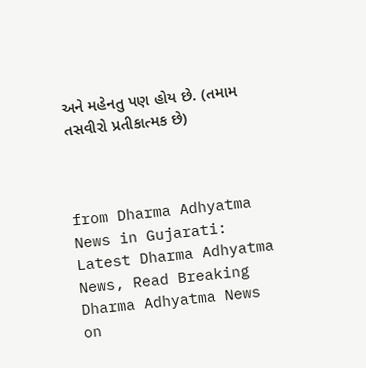અને મહેનતુ પણ હોય છે. (તમામ તસવીરો પ્રતીકાત્મક છે)



from Dharma Adhyatma News in Gujarati: Latest Dharma Adhyatma News, Read Breaking Dharma Adhyatma News on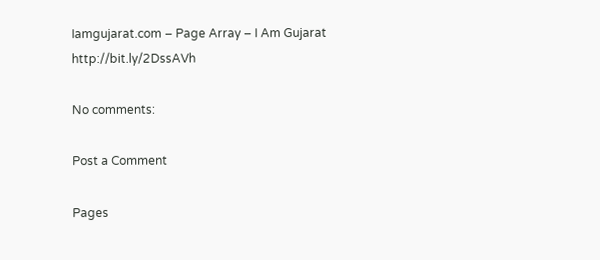Iamgujarat.com – Page Array – I Am Gujarat http://bit.ly/2DssAVh

No comments:

Post a Comment

Pages